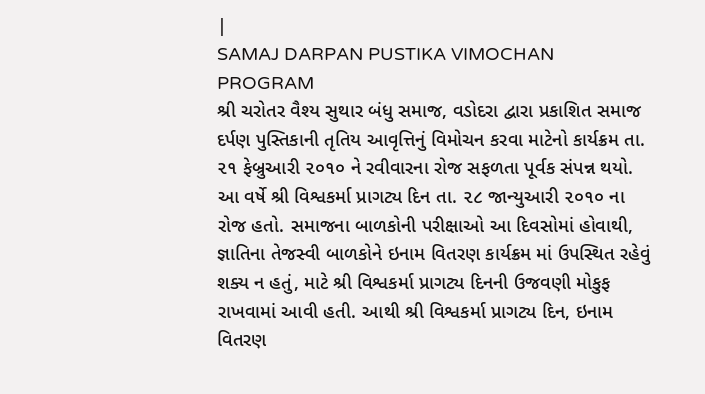|
SAMAJ DARPAN PUSTIKA VIMOCHAN PROGRAM
શ્રી ચરોતર વૈશ્ય સુથાર બંધુ સમાજ, વડોદરા દ્વારા પ્રકાશિત સમાજ દર્પણ પુસ્તિકાની તૃતિય આવૃત્તિનું વિમોચન કરવા માટેનો કાર્યક્રમ તા. ૨૧ ફેબ્રુઆરી ૨૦૧૦ ને રવીવારના રોજ સફળતા પૂર્વક સંપન્ન થયો. આ વર્ષે શ્રી વિશ્વકર્મા પ્રાગટ્ય દિન તા. ૨૮ જાન્યુઆરી ૨૦૧૦ ના રોજ હતો. સમાજના બાળકોની પરીક્ષાઓ આ દિવસોમાં હોવાથી, જ્ઞાતિના તેજસ્વી બાળકોને ઇનામ વિતરણ કાર્યક્રમ માં ઉપસ્થિત રહેવું શક્ય ન હતું, માટે શ્રી વિશ્વકર્મા પ્રાગટ્ય દિનની ઉજવણી મોકુફ રાખવામાં આવી હતી. આથી શ્રી વિશ્વકર્મા પ્રાગટ્ય દિન, ઇનામ વિતરણ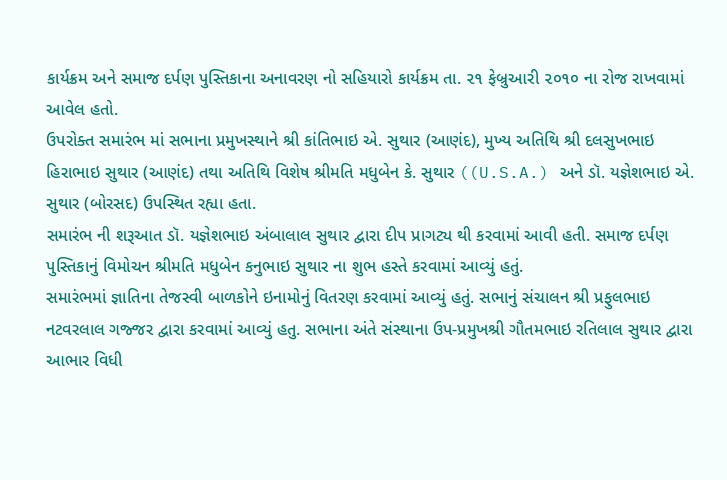કાર્યક્રમ અને સમાજ દર્પણ પુસ્તિકાના અનાવરણ નો સહિયારો કાર્યક્રમ તા. ૨૧ ફેબ્રુઆરી ૨૦૧૦ ના રોજ રાખવામાં આવેલ હતો.
ઉપરોક્ત સમારંભ માં સભાના પ્રમુખસ્થાને શ્રી કાંતિભાઇ એ. સુથાર (આણંદ), મુખ્ય અતિથિ શ્રી દલસુખભાઇ હિરાભાઇ સુથાર (આણંદ) તથા અતિથિ વિશેષ શ્રીમતિ મધુબેન કે. સુથાર ((U.S.A.) અને ડૉ. યજ્ઞેશભાઇ એ. સુથાર (બોરસદ) ઉપસ્થિત રહ્યા હતા.
સમારંભ ની શરૂઆત ડૉ. યજ્ઞેશભાઇ અંબાલાલ સુથાર દ્વારા દીપ પ્રાગટ્ય થી કરવામાં આવી હતી. સમાજ દર્પણ પુસ્તિકાનું વિમોચન શ્રીમતિ મધુબેન કનુભાઇ સુથાર ના શુભ હસ્તે કરવામાં આવ્યું હતું.
સમારંભમાં જ્ઞાતિના તેજસ્વી બાળકોને ઇનામોનું વિતરણ કરવામાં આવ્યું હતું. સભાનું સંચાલન શ્રી પ્રફુલભાઇ નટવરલાલ ગજ્જર દ્વારા કરવામાં આવ્યું હતુ. સભાના અંતે સંસ્થાના ઉપ-પ્રમુખશ્રી ગૌતમભાઇ રતિલાલ સુથાર દ્વારા આભાર વિધી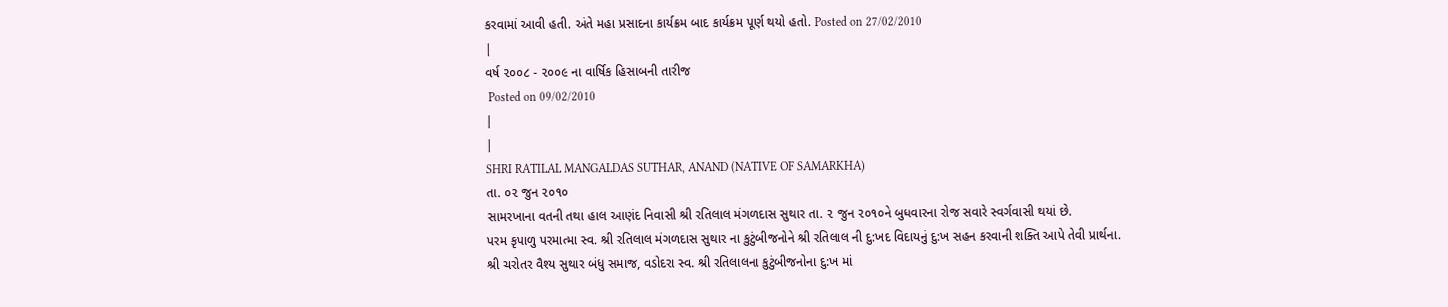કરવામાં આવી હતી. અંતે મહા પ્રસાદના કાર્યક્રમ બાદ કાર્યક્રમ પૂર્ણ થયો હતો. Posted on 27/02/2010
|
વર્ષ ૨૦૦૮ - ૨૦૦૯ ના વાર્ષિક હિસાબની તારીજ
 Posted on 09/02/2010
|
|
SHRI RATILAL MANGALDAS SUTHAR, ANAND (NATIVE OF SAMARKHA)
તા. ૦૨ જુન ૨૦૧૦
સામરખાના વતની તથા હાલ આણંદ નિવાસી શ્રી રતિલાલ મંગળદાસ સુથાર તા. ૨ જુન ૨૦૧૦ને બુધવારના રોજ સવારે સ્વર્ગવાસી થયાં છે.
પરમ કૃપાળુ પરમાત્મા સ્વ. શ્રી રતિલાલ મંગળદાસ સુથાર ના કુટુંબીજનોને શ્રી રતિલાલ ની દુ:ખદ વિદાયનું દુ:ખ સહન કરવાની શક્તિ આપે તેવી પ્રાર્થના.
શ્રી ચરોતર વૈશ્ય સુથાર બંધુ સમાજ, વડોદરા સ્વ. શ્રી રતિલાલના કુટુંબીજનોના દુ:ખ માં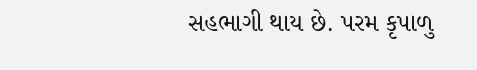સહભાગી થાય છે. પરમ કૃપાળુ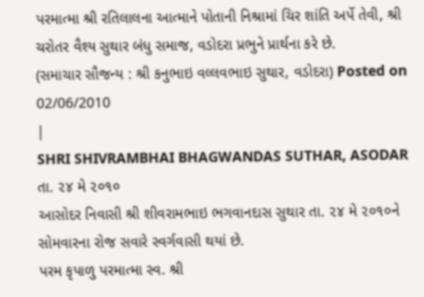પરમાત્મા શ્રી રતિલાલના આત્માને પોતાની નિશ્રામાં ચિર શાંતિ અર્પે તેવી, શ્રી ચરોતર વૈશ્ય સુથાર બંધુ સમાજ, વડોદરા પ્રભુને પ્રાર્થના કરે છે.
(સમાચાર સૌજન્ય : શ્રી કનુભાઇ વલ્લવભાઇ સુથાર, વડોદરા) Posted on 02/06/2010
|
SHRI SHIVRAMBHAI BHAGWANDAS SUTHAR, ASODAR
તા. ૨૪ મે ૨૦૧૦
આસોદર નિવાસી શ્રી શીવરામભાઇ ભગવાનદાસ સુથાર તા. ૨૪ મે ૨૦૧૦ને સોમવારના રોજ સવારે સ્વર્ગવાસી થયાં છે.
પરમ કૃપાળુ પરમાત્મા સ્વ. શ્રી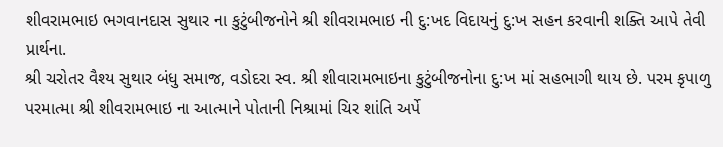શીવરામભાઇ ભગવાનદાસ સુથાર ના કુટુંબીજનોને શ્રી શીવરામભાઇ ની દુ:ખદ વિદાયનું દુ:ખ સહન કરવાની શક્તિ આપે તેવી પ્રાર્થના.
શ્રી ચરોતર વૈશ્ય સુથાર બંધુ સમાજ, વડોદરા સ્વ. શ્રી શીવારામભાઇના કુટુંબીજનોના દુ:ખ માં સહભાગી થાય છે. પરમ કૃપાળુ પરમાત્મા શ્રી શીવરામભાઇ ના આત્માને પોતાની નિશ્રામાં ચિર શાંતિ અર્પે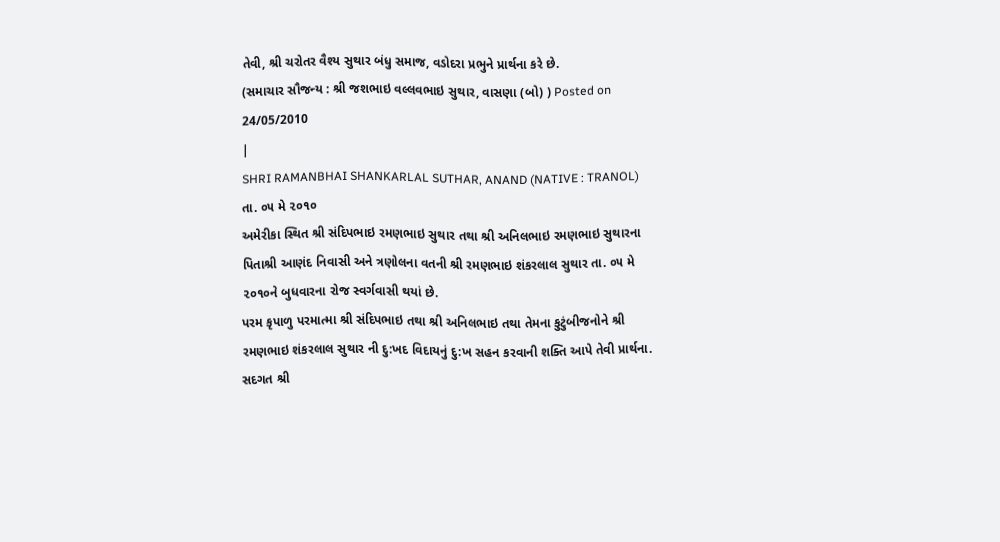તેવી, શ્રી ચરોતર વૈશ્ય સુથાર બંધુ સમાજ, વડોદરા પ્રભુને પ્રાર્થના કરે છે.
(સમાચાર સૌજન્ય : શ્રી જશભાઇ વલ્લવભાઇ સુથાર, વાસણા (બો) ) Posted on 24/05/2010
|
SHRI RAMANBHAI SHANKARLAL SUTHAR, ANAND (NATIVE : TRANOL)
તા. ૦૫ મે ૨૦૧૦
અમેરીકા સ્થિત શ્રી સંદિપભાઇ રમણભાઇ સુથાર તથા શ્રી અનિલભાઇ રમણભાઇ સુથારના પિતાશ્રી આણંદ નિવાસી અને ત્રણોલના વતની શ્રી રમણભાઇ શંકરલાલ સુથાર તા. ૦૫ મે ૨૦૧૦ને બુધવારના રોજ સ્વર્ગવાસી થયાં છે.
પરમ કૃપાળુ પરમાત્મા શ્રી સંદિપભાઇ તથા શ્રી અનિલભાઇ તથા તેમના કુટુંબીજનોને શ્રી રમણભાઇ શંકરલાલ સુથાર ની દુ:ખદ વિદાયનું દુ:ખ સહન કરવાની શક્તિ આપે તેવી પ્રાર્થના.
સદગત શ્રી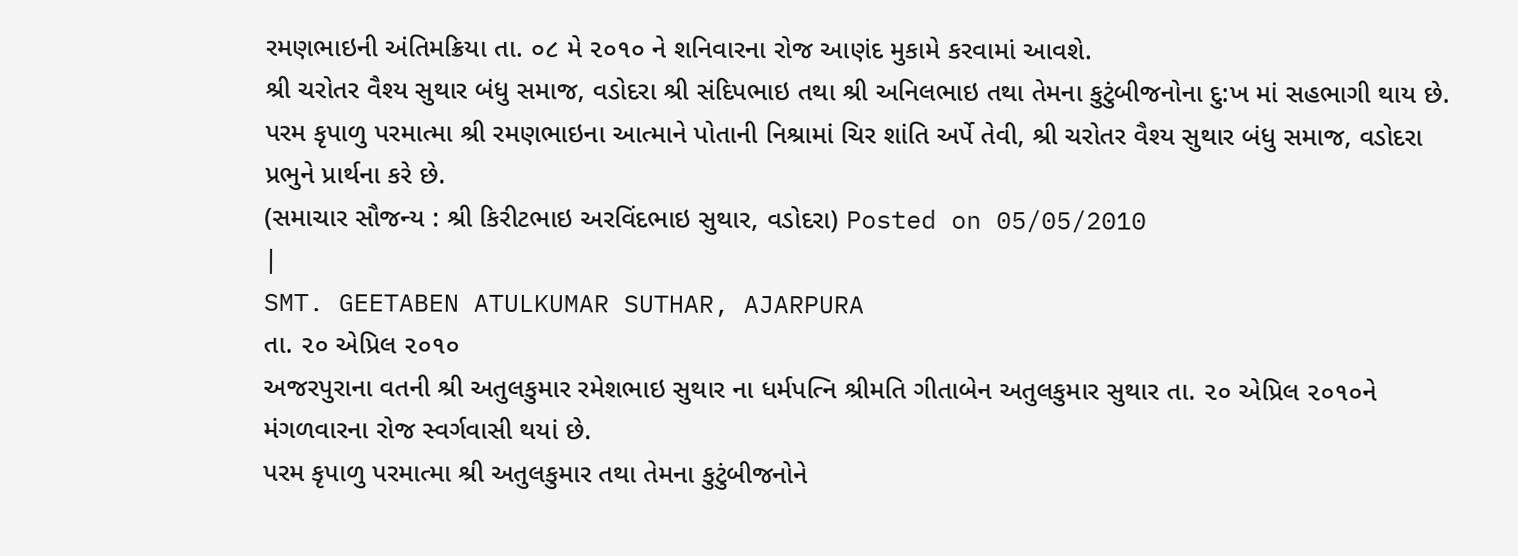રમણભાઇની અંતિમક્રિયા તા. ૦૮ મે ૨૦૧૦ ને શનિવારના રોજ આણંદ મુકામે કરવામાં આવશે.
શ્રી ચરોતર વૈશ્ય સુથાર બંધુ સમાજ, વડોદરા શ્રી સંદિપભાઇ તથા શ્રી અનિલભાઇ તથા તેમના કુટુંબીજનોના દુ:ખ માં સહભાગી થાય છે. પરમ કૃપાળુ પરમાત્મા શ્રી રમણભાઇના આત્માને પોતાની નિશ્રામાં ચિર શાંતિ અર્પે તેવી, શ્રી ચરોતર વૈશ્ય સુથાર બંધુ સમાજ, વડોદરા પ્રભુને પ્રાર્થના કરે છે.
(સમાચાર સૌજન્ય : શ્રી કિરીટભાઇ અરવિંદભાઇ સુથાર, વડોદરા) Posted on 05/05/2010
|
SMT. GEETABEN ATULKUMAR SUTHAR, AJARPURA
તા. ૨૦ એપ્રિલ ૨૦૧૦
અજરપુરાના વતની શ્રી અતુલકુમાર રમેશભાઇ સુથાર ના ધર્મપત્નિ શ્રીમતિ ગીતાબેન અતુલકુમાર સુથાર તા. ૨૦ એપ્રિલ ૨૦૧૦ને મંગળવારના રોજ સ્વર્ગવાસી થયાં છે.
પરમ કૃપાળુ પરમાત્મા શ્રી અતુલકુમાર તથા તેમના કુટુંબીજનોને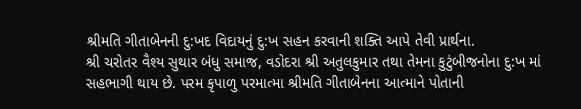શ્રીમતિ ગીતાબેનની દુ:ખદ વિદાયનું દુ:ખ સહન કરવાની શક્તિ આપે તેવી પ્રાર્થના.
શ્રી ચરોતર વૈશ્ય સુથાર બંધુ સમાજ, વડોદરા શ્રી અતુલકુમાર તથા તેમના કુટુંબીજનોના દુ:ખ માં સહભાગી થાય છે. પરમ કૃપાળુ પરમાત્મા શ્રીમતિ ગીતાબેનના આત્માને પોતાની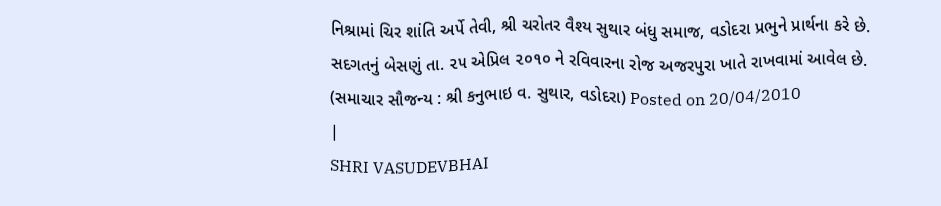નિશ્રામાં ચિર શાંતિ અર્પે તેવી, શ્રી ચરોતર વૈશ્ય સુથાર બંધુ સમાજ, વડોદરા પ્રભુને પ્રાર્થના કરે છે.
સદગતનું બેસણું તા. ૨૫ એપ્રિલ ૨૦૧૦ ને રવિવારના રોજ અજરપુરા ખાતે રાખવામાં આવેલ છે.
(સમાચાર સૌજન્ય : શ્રી કનુભાઇ વ. સુથાર, વડોદરા) Posted on 20/04/2010
|
SHRI VASUDEVBHAI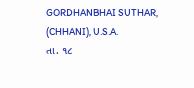GORDHANBHAI SUTHAR, (CHHANI), U.S.A.
તા. ૧૮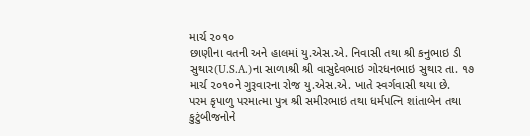માર્ચ ૨૦૧૦
છાણીના વતની અને હાલમાં યુ.એસ.એ. નિવાસી તથા શ્રી કનુભાઇ ડી સુથાર(U.S.A.)ના સાળાશ્રી શ્રી વાસુદેવભાઇ ગોરધનભાઇ સુથાર તા. ૧૭ માર્ચ ૨૦૧૦ને ગુરૂવારના રોજ યુ.એસ.એ. ખાતે સ્વર્ગવાસી થયા છે.
પરમ કૃપાળુ પરમાત્મા પુત્ર શ્રી સમીરભાઇ તથા ધર્મપત્નિ શાંતાબેન તથા કુટુંબીજનોને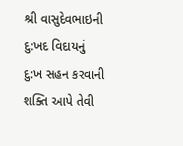શ્રી વાસુદેવભાઇની દુ:ખદ વિદાયનું દુ:ખ સહન કરવાની શક્તિ આપે તેવી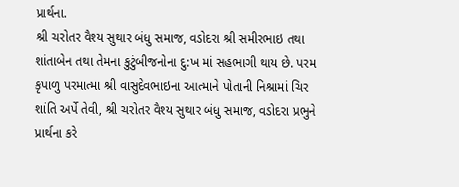પ્રાર્થના.
શ્રી ચરોતર વૈશ્ય સુથાર બંધુ સમાજ, વડોદરા શ્રી સમીરભાઇ તથા શાંતાબેન તથા તેમના કુટુંબીજનોના દુ:ખ માં સહભાગી થાય છે. પરમ કૃપાળુ પરમાત્મા શ્રી વાસુદેવભાઇના આત્માને પોતાની નિશ્રામાં ચિર શાંતિ અર્પે તેવી, શ્રી ચરોતર વૈશ્ય સુથાર બંધુ સમાજ, વડોદરા પ્રભુને પ્રાર્થના કરે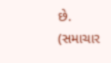છે.
(સમાચાર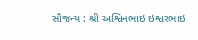સૌજન્ય : શ્રી અશ્વિનભાઇ ઇશ્વરભાઇ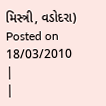મિસ્ત્રી, વડોદરા) Posted on 18/03/2010
|
|